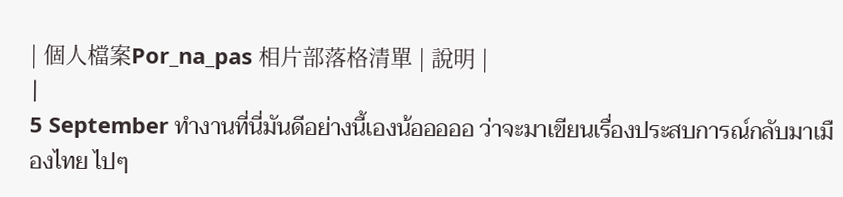| 個人檔案Por_na_pas 相片部落格清單 | 說明 |
|
5 September ทำงานที่นี่มันดีอย่างนี้เองน้อออออ ว่าจะมาเขียนเรื่องประสบการณ์กลับมาเมืองไทย ไปๆ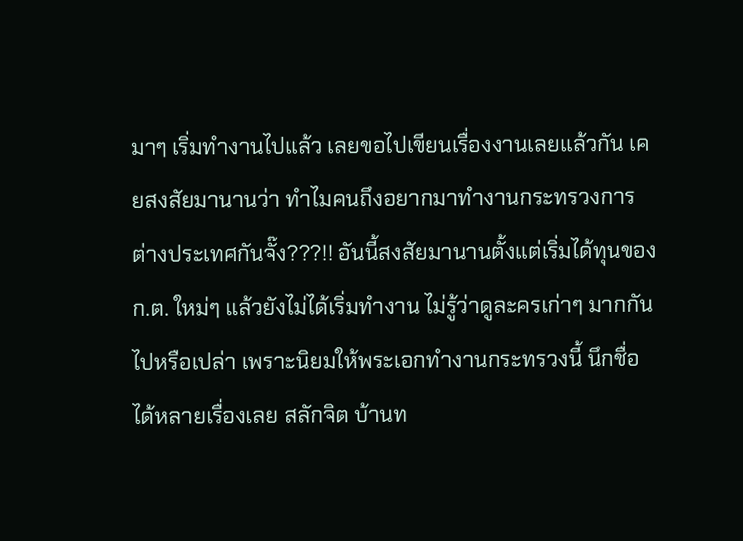มาๆ เริ่มทำงานไปแล้ว เลยขอไปเขียนเรื่องงานเลยแล้วกัน เคยสงสัยมานานว่า ทำไมคนถึงอยากมาทำงานกระทรวงการต่างประเทศกันจั๊ง???!! อันนี้สงสัยมานานตั้งแต่เริ่มได้ทุนของก.ต. ใหม่ๆ แล้วยังไม่ได้เริ่มทำงาน ไม่รู้ว่าดูละครเก่าๆ มากกันไปหรือเปล่า เพราะนิยมให้พระเอกทำงานกระทรวงนี้ นึกชื่อได้หลายเรื่องเลย สลักจิต บ้านท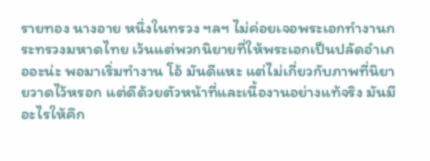รายทอง นางอาย หนึ่งในทรวง ฯลฯ ไม่ค่อยเจอพระเอกทำงานกระทรวงมหาดไทย เว้นแต่พวกนิยายที่ให้พระเอกเป็นปลัดอำเภออะน่ะ พอมาเริ่มทำงาน โอ้ มันดีแหะ แต่ไม่เกี่ยวกับภาพที่นิยายวาดไว้หรอก แต่ดีด้วยตัวหน้าที่และเนื้องานอย่างแท้จริง มันมีอะไรให้คึก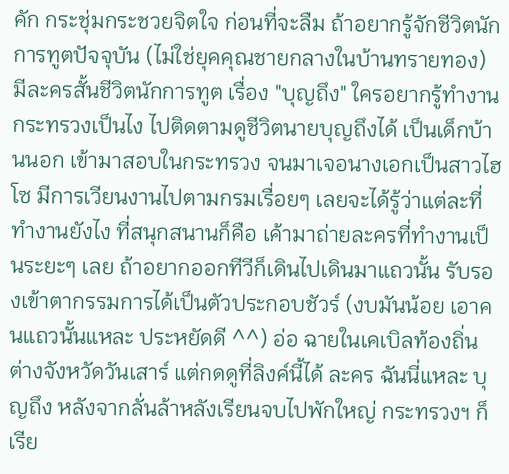คัก กระชุ่มกระชวยจิตใจ ก่อนที่จะลืม ถ้าอยากรู้จักชีวิตนักการทูตปัจจุบัน (ไม่ใช่ยุคคุณชายกลางในบ้านทรายทอง) มีละครสั้นชีวิตนักการทูต เรื่อง "บุญถึง" ใครอยากรู้ทำงานกระทรวงเป็นไง ไปติดตามดูชีวิตนายบุญถึงได้ เป็นเด็กบ้านนอก เข้ามาสอบในกระทรวง จนมาเจอนางเอกเป็นสาวไฮโซ มีการเวียนงานไปตามกรมเรื่อยๆ เลยจะได้รู้ว่าแต่ละที่ทำงานยังไง ที่สนุกสนานก็คือ เค้ามาถ่ายละครที่ทำงานเป็นระยะๆ เลย ถ้าอยากออกทีวีก็เดินไปเดินมาแถวนั้น รับรองเข้าตากรรมการได้เป็นตัวประกอบชัวร์ (งบมันน้อย เอาคนแถวนั้นแหละ ประหยัดดี ^^) อ่อ ฉายในเคเบิลท้องถิ่นต่างจังหวัดวันเสาร์ แต่กดดูที่ลิงค์นี้ได้ ละคร ฉันนี่แหละ บุญถึง หลังจากลั่นล้าหลังเรียนจบไปพักใหญ่ กระทรวงฯ ก็เรีย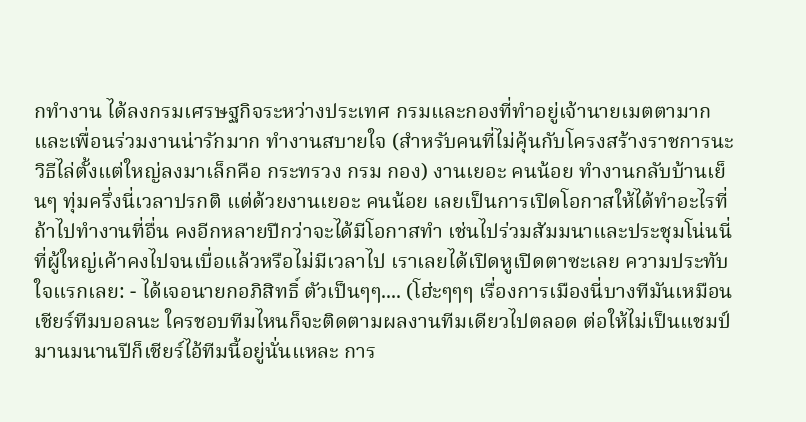กทำงาน ได้ลงกรมเศรษฐกิจระหว่างประเทศ กรมและกองที่ทำอยู่เจ้านายเมตตามาก และเพื่อนร่วมงานน่ารักมาก ทำงานสบายใจ (สำหรับคนที่ไม่คุ้นกับโครงสร้างราชการนะ วิธีไล่ตั้งแต่ใหญ่ลงมาเล็กคือ กระทรวง กรม กอง) งานเยอะ คนน้อย ทำงานกลับบ้านเย็นๆ ทุ่มครึ่งนี่เวลาปรกติ แต่ด้วยงานเยอะ คนน้อย เลยเป็นการเปิดโอกาสให้ได้ทำอะไรที่ถ้าไปทำงานที่อื่น คงอีกหลายปีกว่าจะได้มีโอกาสทำ เช่นไปร่วมสัมมนาและประชุมโน่นนี่ที่ผู้ใหญ่เค้าคงไปจนเบื่อแล้วหรือไม่มีเวลาไป เราเลยได้เปิดหูเปิดตาซะเลย ความประทับใจแรกเลย: - ได้เจอนายกอภิสิทธิ์ ตัวเป็นๆๆ.... (โฮ่ะๆๆๆ เรื่องการเมืองนี่บางทีมันเหมือนเชียร์ทีมบอลนะ ใครชอบทีมไหนก็จะติดตามผลงานทีมเดียวไปตลอด ต่อให้ไม่เป็นแชมป์มานมนานปีก็เชียร์ไอ้ทีมนี้อยู่นั่นแหละ การ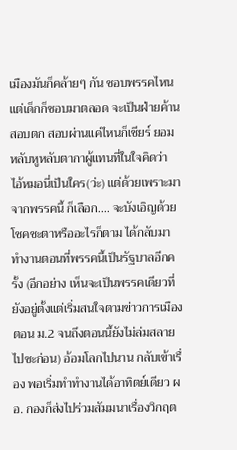เมืองมันก็คล้ายๆ กัน ชอบพรรคไหนแต่เด็กก็ชอบมาตลอด จะเป็นฝ่ายค้าน สอบตก สอบผ่านแค่ไหนก็เชียร์ ยอมหลับหูหลับตากาผู้แทนที่ในใจคิดว่า ไอ้หมอนี่เป็นใคร(ว่ะ) แต่ด้วยเพราะมาจากพรรคนี้ ก็เลือก.... จะบังเอิญด้วยโชคชะตาหรืออะไรก็ตาม ได้กลับมาทำงานตอนที่พรรคนี้เป็นรัฐบาลอีกครั้ง (อีกอย่าง เห็นจะเป็นพรรคเดียวที่ยังอยู่ตั้งแต่เริ่มสนใจตามข่าวการเมืองตอน ม.2 จนถึงตอนนี้ยังไม่ล่มสลายไปซะก่อน) อ้อมโลกไปนาน กลับเข้าเรื่อง พอเริ่มทำทำงานได้อาทิตย์เดียว ผอ. กองก็ส่งไปร่วมสัมมนาเรื่องวิกฤต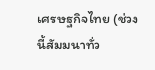เศรษฐกิจไทย (ช่วงนี้สัมมนาทั่ว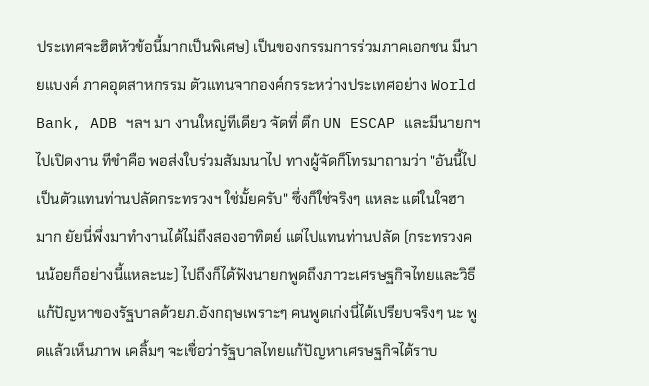ประเทศจะฮิตหัวข้อนี้มากเป็นพิเศษ) เป็นของกรรมการร่วมภาคเอกชน มีนายแบงค์ ภาคอุตสาหกรรม ตัวแทนจากองค์กรระหว่างประเทศอย่าง World Bank, ADB ฯลฯ มา งานใหญ่ทีเดียว จัดที่ ตึก UN ESCAP และมีนายกฯ ไปเปิดงาน ทีขำคือ พอส่งใบร่วมสัมมนาไป ทางผู้จัดก็โทรมาถามว่า "อันนี้ไปเป็นตัวแทนท่านปลัดกระทรวงฯ ใช่มั้ยครับ" ซึ่งก็ใช่จริงๆ แหละ แต่ในใจฮามาก ยัยนี่พึ่งมาทำงานได้ไม่ถึงสองอาทิตย์ แต่ไปแทนท่านปลัด (กระทรวงคนน้อยก็อย่างนี้แหละนะ) ไปถึงก็ได้ฟังนายกพูดถึงภาวะเศรษฐกิจไทยและวิธีแก้ปัญหาของรัฐบาลด้วยภ.อังกฤษเพราะๆ คนพูดเก่งนี่ได้เปรียบจริงๆ นะ พูดแล้วเห็นภาพ เคลิ้มๆ จะเชื่อว่ารัฐบาลไทยแก้ปัญหาเศรษฐกิจได้ราบ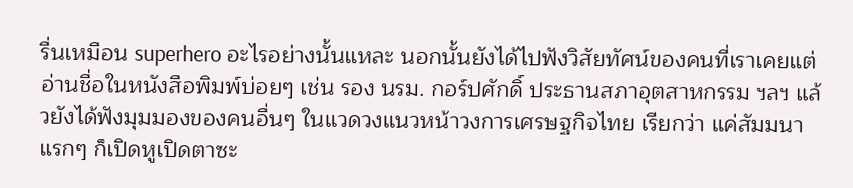รื่นเหมือน superhero อะไรอย่างนั้นแหละ นอกนั้นยังได้ไปฟังวิสัยทัศน์ของคนที่เราเคยแต่อ่านชื่อในหนังสือพิมพ์บ่อยๆ เช่น รอง นรม. กอร์ปศักดิ์ ประธานสภาอุตสาหกรรม ฯลฯ แล้วยังได้ฟังมุมมองของคนอื่นๆ ในแวดวงแนวหน้าวงการเศรษฐกิจไทย เรียกว่า แค่สัมมนาแรกๆ ก็เปิดหูเปิดตาซะ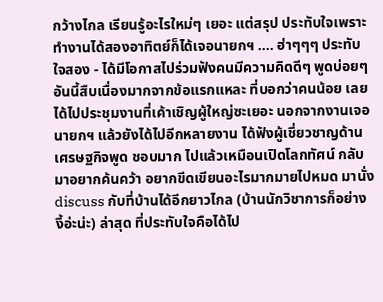กว้างไกล เรียนรู้อะไรใหม่ๆ เยอะ แต่สรุป ประทับใจเพราะทำงานได้สองอาทิตย์ก็ได้เจอนายกฯ .... ฮ่าๆๆๆ ประทับใจสอง - ได้มีโอกาสไปร่วมฟังคนมีความคิดดีๆ พูดบ่อยๆ อันนี้สืบเนื่องมากจากข้อแรกแหละ ที่บอกว่าคนน้อย เลยได้ไปประชุมงานที่เค้าเชิญผู้ใหญ่ซะเยอะ นอกจากงานเจอนายกฯ แล้วยังได้ไปอีกหลายงาน ได้ฟังผู้เชี่ยวชาญด้านเศรษฐกิจพูด ชอบมาก ไปแล้วเหมือนเปิดโลกทัศน์ กลับมาอยากค้นคว้า อยากขีดเขียนอะไรมากมายไปหมด มานั่ง discuss กับที่บ้านได้อีกยาวไกล (บ้านนักวิชาการก็อย่างงี้อ่ะน่ะ) ล่าสุด ที่ประทับใจคือได้ไป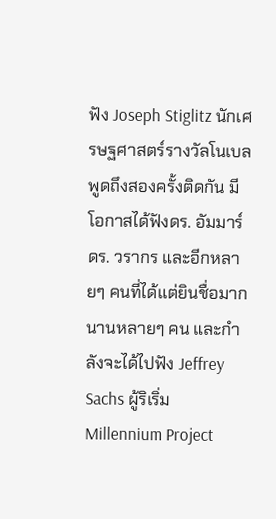ฟัง Joseph Stiglitz นักเศรษฐศาสตร์รางวัลโนเบล พูดถึงสองครั้งติดกัน มีโอกาสได้ฟังดร. อัมมาร์ ดร. วรากร และอีกหลายๆ คนที่ได้แต่ยินชื่อมากนานหลายๆ คน และกำลังจะได้ไปฟัง Jeffrey Sachs ผู้ริเริ่ม Millennium Project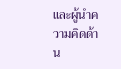และผู้นำความคิดด้าน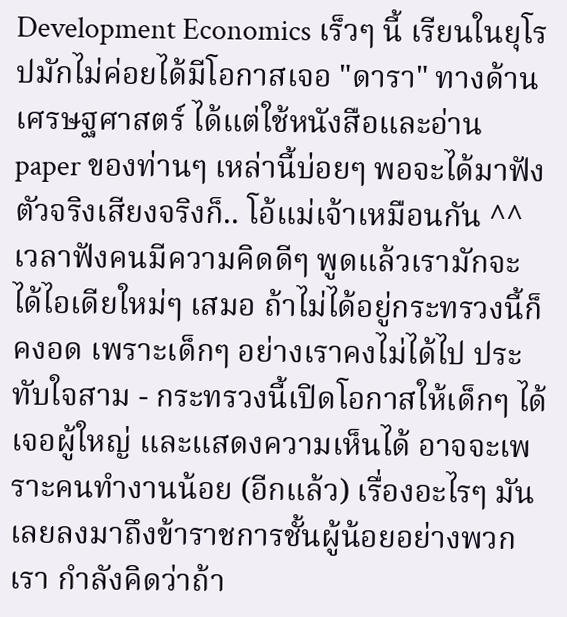Development Economics เร็วๆ นี้ เรียนในยุโรปมักไม่ค่อยได้มีโอกาสเจอ "ดารา" ทางด้านเศรษฐศาสตร์ ได้แต่ใช้หนังสือและอ่าน paper ของท่านๆ เหล่านี้บ่อยๆ พอจะได้มาฟังตัวจริงเสียงจริงก็.. โอ้แม่เจ้าเหมือนกัน ^^ เวลาฟังคนมีความคิดดีๆ พูดแล้วเรามักจะได้ไอเดียใหม่ๆ เสมอ ถ้าไม่ได้อยู่กระทรวงนี้ก็คงอด เพราะเด็กๆ อย่างเราคงไม่ได้ไป ประทับใจสาม - กระทรวงนี้เปิดโอกาสให้เด็กๆ ได้เจอผู้ใหญ่ และแสดงความเห็นได้ อาจจะเพราะคนทำงานน้อย (อีกแล้ว) เรื่องอะไรๆ มันเลยลงมาถึงข้าราชการชั้นผู้น้อยอย่างพวกเรา กำลังคิดว่าถ้า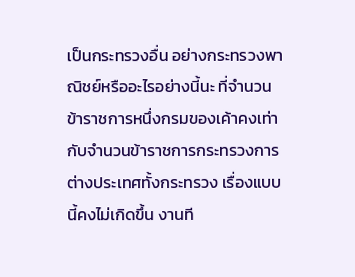เป็นกระทรวงอื่น อย่างกระทรวงพาณิชย์หรืออะไรอย่างนี้นะ ที่จำนวนข้าราชการหนึ่งกรมของเค้าคงเท่ากับจำนวนข้าราชการกระทรวงการต่างประเทศทั้งกระทรวง เรื่องแบบนี้คงไม่เกิดขึ้น งานที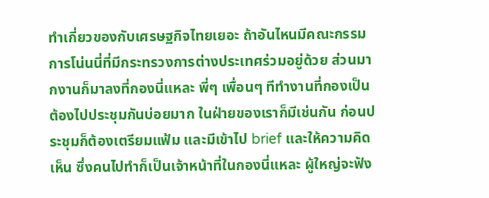ทำเกี่ยวของกับเศรษฐกิจไทยเยอะ ถ้าอันไหนมีคณะกรรมการโน่นนี่ที่มีกระทรวงการต่างประเทศร่วมอยู่ด้วย ส่วนมากงานก็มาลงที่กองนี่แหละ พี่ๆ เพื่อนๆ ทีทำงานที่กองเป็นต้องไปประชุมกันบ่อยมาก ในฝ่ายของเราก็มีเช่นกัน ก่อนประชุมก็ต้องเตรียมแฟ้ม และมีเข้าไป brief และให้ความคิดเห็น ซึ่งคนไปทำก็เป็นเจ้าหน้าที่ในกองนี่แหละ ผู้ใหญ่จะฟัง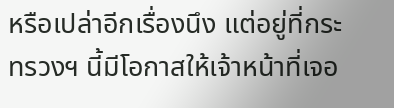หรือเปล่าอีกเรื่องนึง แต่อยู่ที่กระทรวงฯ นี้มีโอกาสให้เจ้าหน้าที่เจอ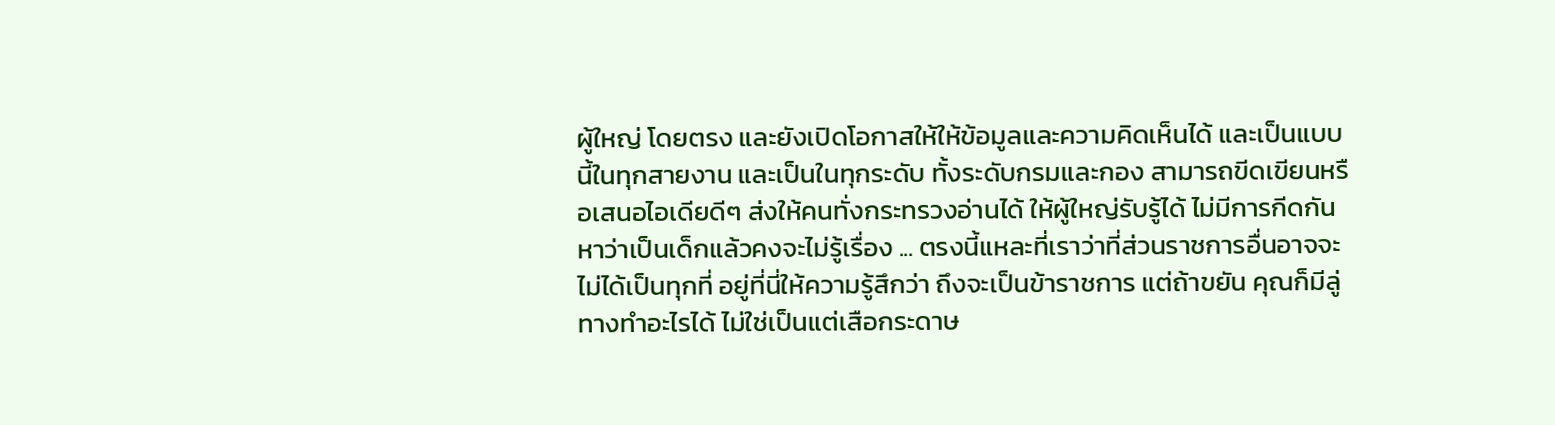ผู้ใหญ่ โดยตรง และยังเปิดโอกาสให้ให้ข้อมูลและความคิดเห็นได้ และเป็นแบบนี้ในทุกสายงาน และเป็นในทุกระดับ ทั้งระดับกรมและกอง สามารถขีดเขียนหรือเสนอไอเดียดีๆ ส่งให้คนทั่งกระทรวงอ่านได้ ให้ผู้ใหญ่รับรู้ได้ ไม่มีการกีดกันหาว่าเป็นเด็กแล้วคงจะไม่รู้เรื่อง ... ตรงนี้แหละที่เราว่าที่ส่วนราชการอื่นอาจจะไม่ได้เป็นทุกที่ อยู่ที่นี่ให้ความรู้สึกว่า ถึงจะเป็นข้าราชการ แต่ถ้าขยัน คุณก็มีลู่ทางทำอะไรได้ ไม่ใช่เป็นแต่เสือกระดาษ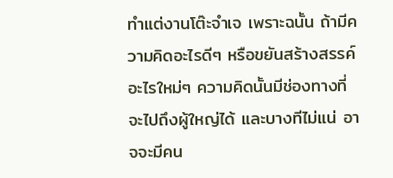ทำแต่งานโต๊ะจำเจ เพราะฉนั้น ถ้ามีความคิดอะไรดีๆ หรือขยันสร้างสรรค์อะไรใหม่ๆ ความคิดนั้นมีช่องทางที่จะไปถึงผู้ใหญ่ได้ และบางทีไม่แน่ อาจจะมีคน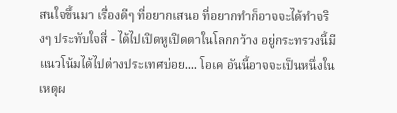สนใจขึ้นมา เรื่องดีๆ ที่อยากเสนอ ที่อยากทำก็อาจจะได้ทำจริงๆ ประทับใจสี่ - ได้ไปเปิดหูเปิดตาในโลกกว้าง อยู่กระทรวงนี้มีแนวโน้มได้ไปต่างประเทศบ่อย.... โอเค อันนี้อาจจะเป็นหนึ่งในเหตุผ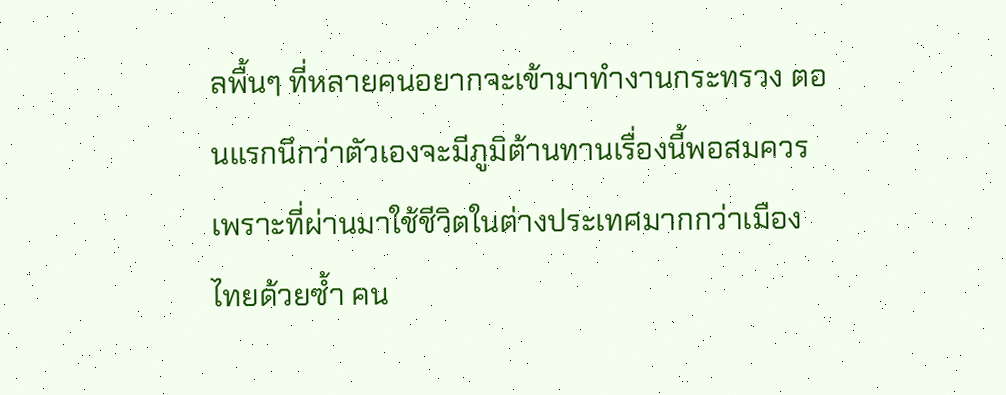ลพื้นๆ ที่หลายคนอยากจะเข้ามาทำงานกระทรวง ตอนแรกนึกว่าตัวเองจะมีภูมิต้านทานเรื่องนี้พอสมควร เพราะที่ผ่านมาใช้ชีวิตในต่างประเทศมากกว่าเมืองไทยด้วยซ้ำ คน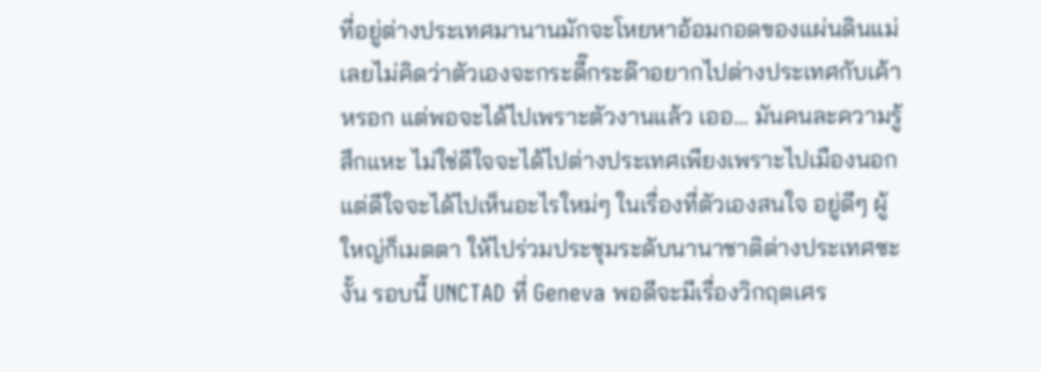ที่อยู่ต่างประเทศมานานมักจะโหยหาอ้อมกอดของแผ่นดินแม่ เลยไม่คิดว่าตัวเองจะกระดี๊กระด๊าอยากไปต่างประเทศกับเค้าหรอก แต่พอจะได้ไปเพราะตัวงานแล้ว เออ... มันคนละความรู้สึกแหะ ไม่ใช่ดีใจจะได้ไปต่างประเทศเพียงเพราะไปเมืองนอก แต่ดีใจจะได้ไปเห็นอะไรใหม่ๆ ในเรื่องที่ตัวเองสนใจ อยู่ดีๆ ผู้ใหญ่ก็เมตตา ให้ไปร่วมประชุมระดับนานาชาติต่างประเทศซะงั้น รอบนี้ UNCTAD ที่ Geneva พอดีจะมีเรื่องวิกฤตเศร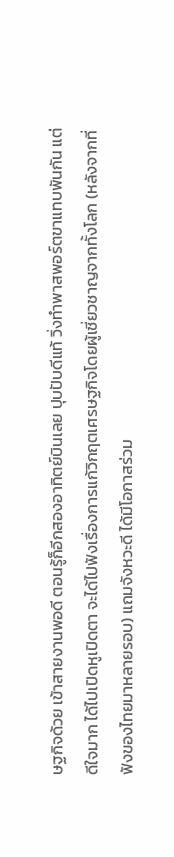ษฐกิจด้วย เข้าสายงานพอดี ตอนรู้ก็อีกสองอาทิตย์บินเลย ปุบปับดีแท้ วิ่งทำพาสพอร์ตขาแทบพันกัน แต่ดีใจมาก ได้ไปเปิดหูเปิดตา จะได้ไปฟังเรื่องการแก้วิกฤตเศรษฐกิจโดยผู้เชี่ยวชาญจากทั้งโลก (หลังจากที่ฟังของไทยมาหลายรอบ) แถมจังหวะดี ได้มีโอกาสร่วม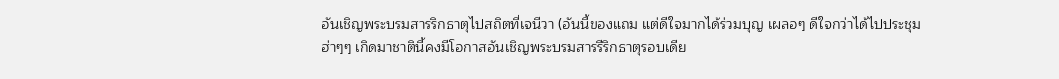อันเชิญพระบรมสารริกธาตุไปสถิตที่เจนีวา (อันนี้ของแถม แต่ดีใจมากได้ร่วมบุญ เผลอๆ ดีใจกว่าได้ไปประชุม ฮ่าๆๆ เกิดมาชาตินี้คงมีโอกาสอันเชิญพระบรมสารรีริกธาตุรอบเดีย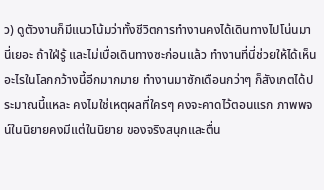ว) ดูตัวงานก็มีแนวโน้มว่าทั้งชีวิตการทำงานคงได้เดินทางไปโน่นมานี่เยอะ ถ้าใฝ่รู้ และไม่เบื่อเดินทางซะก่อนแล้ว ทำงานที่นี่ช่วยให้ได้เห็นอะไรในโลกกว้างนี้อีกมากมาย ทำงานมาซักเดือนกว่าๆ ก็สังเกตได้ประมาณนี้แหละ คงไมใช่เหตุผลที่ใครๆ คงจะคาดไว้ตอนแรก ภาพพจน์ในนิยายคงมีแต่ในนิยาย ของจริงสนุกและตื่น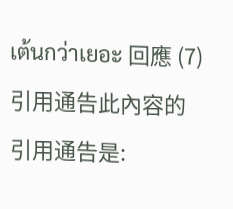เต้นกว่าเยอะ 回應 (7)
引用通告此內容的引用通告是: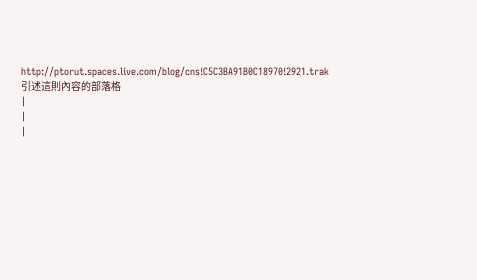http://ptorut.spaces.live.com/blog/cns!C5C3BA91B0C18970!2921.trak 引述這則內容的部落格
|
|
|